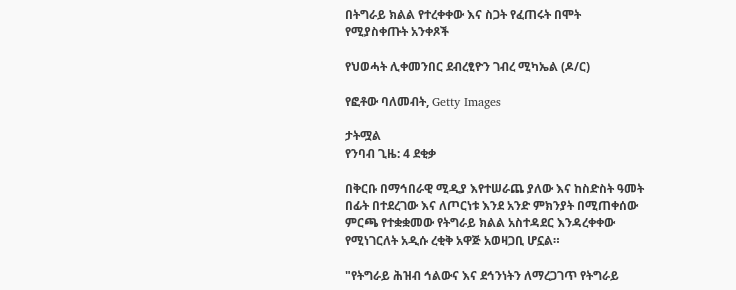በትግራይ ክልል የተረቀቀው እና ስጋት የፈጠሩት በሞት የሚያስቀጡት አንቀጾች

የህወሓት ሊቀመንበር ደብረፂዮን ገብረ ሚካኤል (ዶ/ር)

የፎቶው ባለመብት, Getty Images

ታትሟል
የንባብ ጊዜ: 4 ደቂቃ

በቅርቡ በማኅበራዊ ሚዲያ እየተሠራጨ ያለው እና ከስድስት ዓመት በፊት በተደረገው እና ለጦርነቱ እንደ አንድ ምክንያት በሚጠቀሰው ምርጫ የተቋቋመው የትግራይ ክልል አስተዳደር እንዳረቀቀው የሚነገርለት አዲሱ ረቂቅ አዋጅ አወዛጋቢ ሆኗል።

"የትግራይ ሕዝብ ኅልውና እና ደኅንነትን ለማረጋገጥ የትግራይ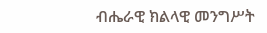ብሔራዊ ክልላዊ መንግሥት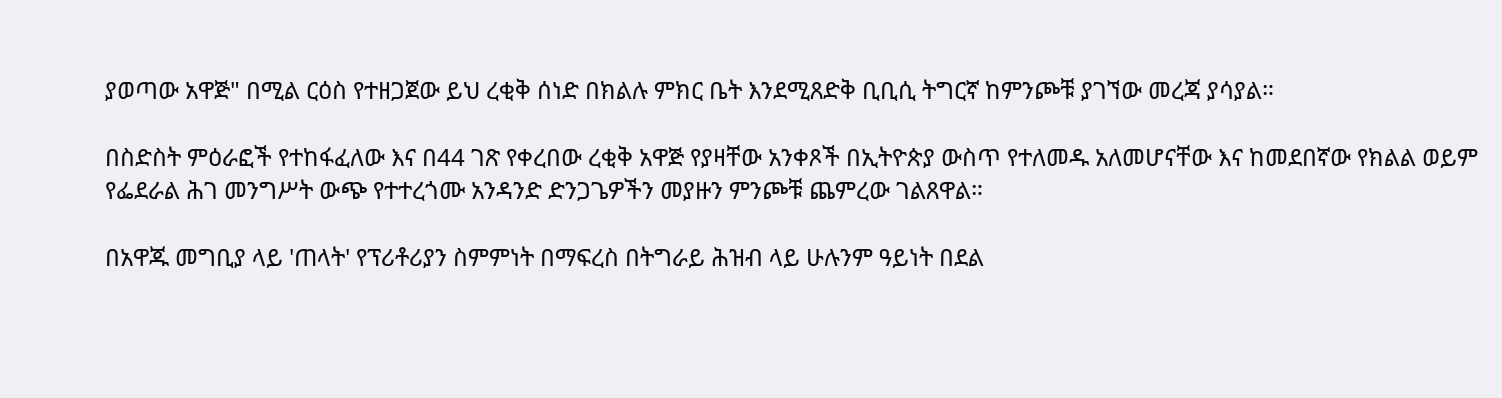ያወጣው አዋጅ" በሚል ርዕስ የተዘጋጀው ይህ ረቂቅ ሰነድ በክልሉ ምክር ቤት እንደሚጸድቅ ቢቢሲ ትግርኛ ከምንጮቹ ያገኘው መረጃ ያሳያል።

በስድስት ምዕራፎች የተከፋፈለው እና በ44 ገጽ የቀረበው ረቂቅ አዋጅ የያዛቸው አንቀጾች በኢትዮጵያ ውስጥ የተለመዱ አለመሆናቸው እና ከመደበኛው የክልል ወይም የፌደራል ሕገ መንግሥት ውጭ የተተረጎሙ አንዳንድ ድንጋጌዎችን መያዙን ምንጮቹ ጨምረው ገልጸዋል።

በአዋጁ መግቢያ ላይ 'ጠላት' የፕሪቶሪያን ስምምነት በማፍረስ በትግራይ ሕዝብ ላይ ሁሉንም ዓይነት በደል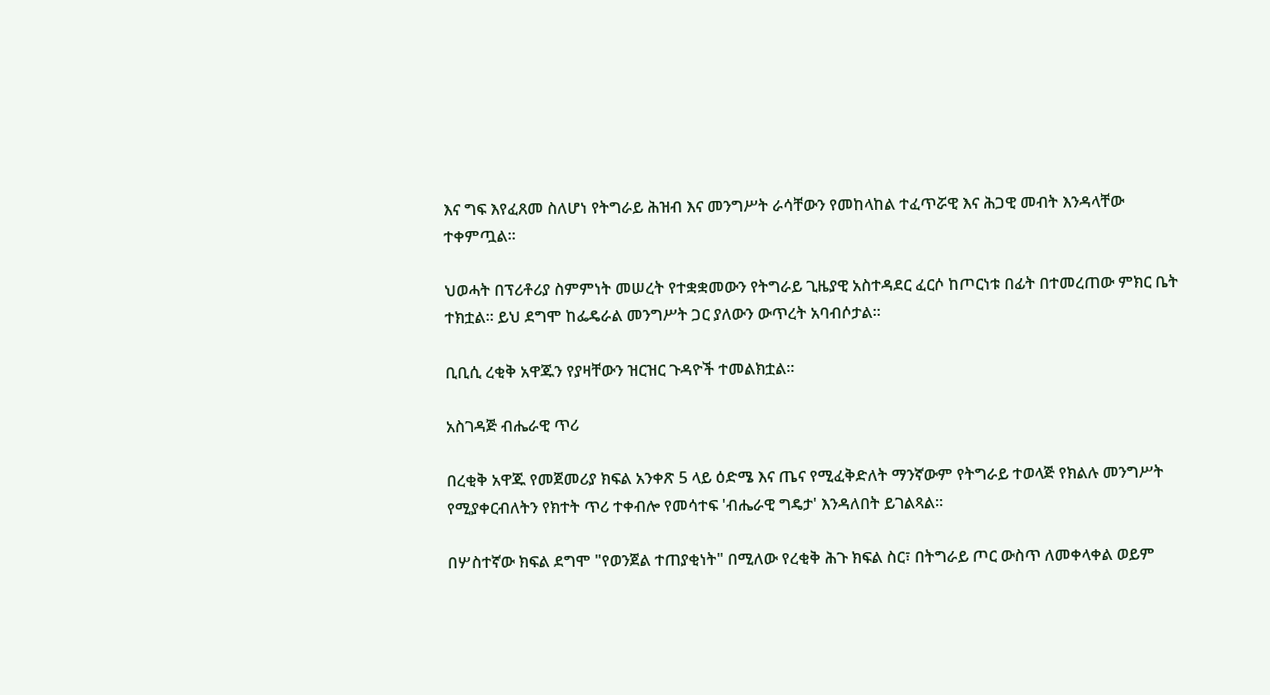እና ግፍ እየፈጸመ ስለሆነ የትግራይ ሕዝብ እና መንግሥት ራሳቸውን የመከላከል ተፈጥሯዊ እና ሕጋዊ መብት እንዳላቸው ተቀምጧል።

ህወሓት በፕሪቶሪያ ስምምነት መሠረት የተቋቋመውን የትግራይ ጊዜያዊ አስተዳደር ፈርሶ ከጦርነቱ በፊት በተመረጠው ምክር ቤት ተክቷል። ይህ ደግሞ ከፌዴራል መንግሥት ጋር ያለውን ውጥረት አባብሶታል።

ቢቢሲ ረቂቅ አዋጁን የያዛቸውን ዝርዝር ጉዳዮች ተመልክቷል።

አስገዳጅ ብሔራዊ ጥሪ

በረቂቅ አዋጁ የመጀመሪያ ክፍል አንቀጽ 5 ላይ ዕድሜ እና ጤና የሚፈቅድለት ማንኛውም የትግራይ ተወላጅ የክልሉ መንግሥት የሚያቀርብለትን የክተት ጥሪ ተቀብሎ የመሳተፍ 'ብሔራዊ ግዴታ' እንዳለበት ይገልጻል።

በሦስተኛው ክፍል ደግሞ "የወንጀል ተጠያቂነት" በሚለው የረቂቅ ሕጉ ክፍል ስር፣ በትግራይ ጦር ውስጥ ለመቀላቀል ወይም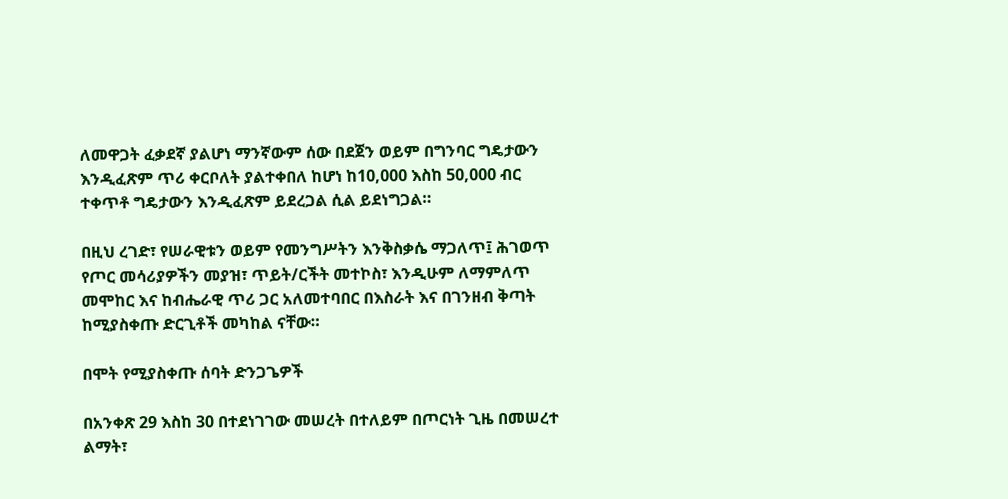ለመዋጋት ፈቃደኛ ያልሆነ ማንኛውም ሰው በደጀን ወይም በግንባር ግዴታውን እንዲፈጽም ጥሪ ቀርቦለት ያልተቀበለ ከሆነ ከ10,000 እስከ 50,000 ብር ተቀጥቶ ግዴታውን እንዲፈጽም ይደረጋል ሲል ይደነግጋል።

በዚህ ረገድ፣ የሠራዊቱን ወይም የመንግሥትን እንቅስቃሴ ማጋለጥ፤ ሕገወጥ የጦር መሳሪያዎችን መያዝ፣ ጥይት/ርችት መተኮስ፣ እንዲሁም ለማምለጥ መሞከር እና ከብሔራዊ ጥሪ ጋር አለመተባበር በእስራት እና በገንዘብ ቅጣት ከሚያስቀጡ ድርጊቶች መካከል ናቸው።

በሞት የሚያስቀጡ ሰባት ድንጋጌዎች

በአንቀጽ 29 እስከ 30 በተደነገገው መሠረት በተለይም በጦርነት ጊዜ በመሠረተ ልማት፣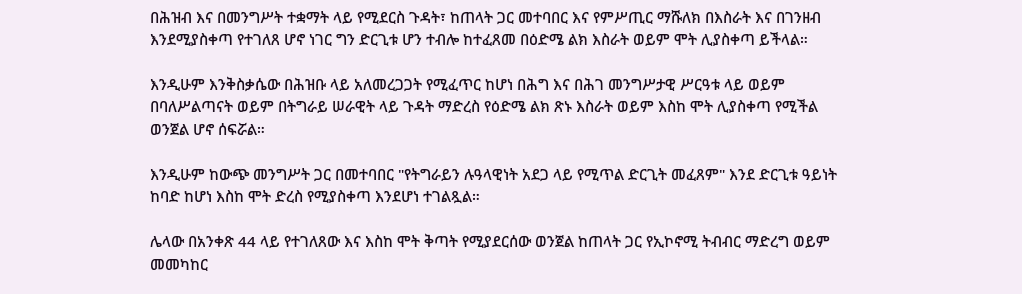በሕዝብ እና በመንግሥት ተቋማት ላይ የሚደርስ ጉዳት፣ ከጠላት ጋር መተባበር እና የምሥጢር ማሹለክ በእስራት እና በገንዘብ እንደሚያስቀጣ የተገለጸ ሆኖ ነገር ግን ድርጊቱ ሆን ተብሎ ከተፈጸመ በዕድሜ ልክ እስራት ወይም ሞት ሊያስቀጣ ይችላል።

እንዲሁም እንቅስቃሴው በሕዝቡ ላይ አለመረጋጋት የሚፈጥር ከሆነ በሕግ እና በሕገ መንግሥታዊ ሥርዓቱ ላይ ወይም በባለሥልጣናት ወይም በትግራይ ሠራዊት ላይ ጉዳት ማድረስ የዕድሜ ልክ ጽኑ እስራት ወይም እስከ ሞት ሊያስቀጣ የሚችል ወንጀል ሆኖ ሰፍሯል።

እንዲሁም ከውጭ መንግሥት ጋር በመተባበር "የትግራይን ሉዓላዊነት አደጋ ላይ የሚጥል ድርጊት መፈጸም" እንደ ድርጊቱ ዓይነት ከባድ ከሆነ እስከ ሞት ድረስ የሚያስቀጣ እንደሆነ ተገልጿል።

ሌላው በአንቀጽ 44 ላይ የተገለጸው እና እስከ ሞት ቅጣት የሚያደርሰው ወንጀል ከጠላት ጋር የኢኮኖሚ ትብብር ማድረግ ወይም መመካከር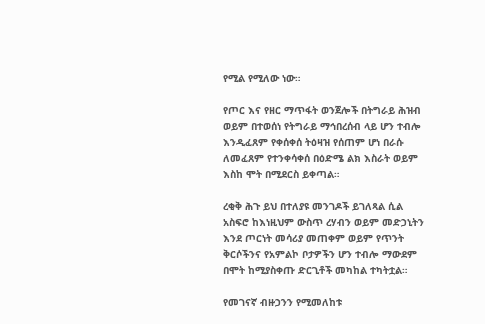የሚል የሚለው ነው።

የጦር እና የዘር ማጥፋት ወንጀሎች በትግራይ ሕዝብ ወይም በተወሰነ የትግራይ ማኅበረሰብ ላይ ሆን ተብሎ እንዲፈጸም የቀሰቀሰ ትዕዛዝ የሰጠም ሆነ በራሱ ለመፈጸም የተንቀሳቀሰ በዕድሜ ልክ እስራት ወይም እስከ ሞት በሚደርስ ይቀጣል።

ረቂቅ ሕጉ ይህ በተለያዩ መንገዶች ይገለጻል ሲል አስፍሮ ከእነዚህም ውስጥ ረሃብን ወይም መድኃኒትን እንደ ጦርነት መሳሪያ መጠቀም ወይም የጥንት ቅርሶችንና የአምልኮ ቦታዎችን ሆን ተብሎ ማውደም በሞት ከሚያስቀጡ ድርጊቶች መካከል ተካትቷል።

የመገናኛ ብዙኃንን የሚመለከቱ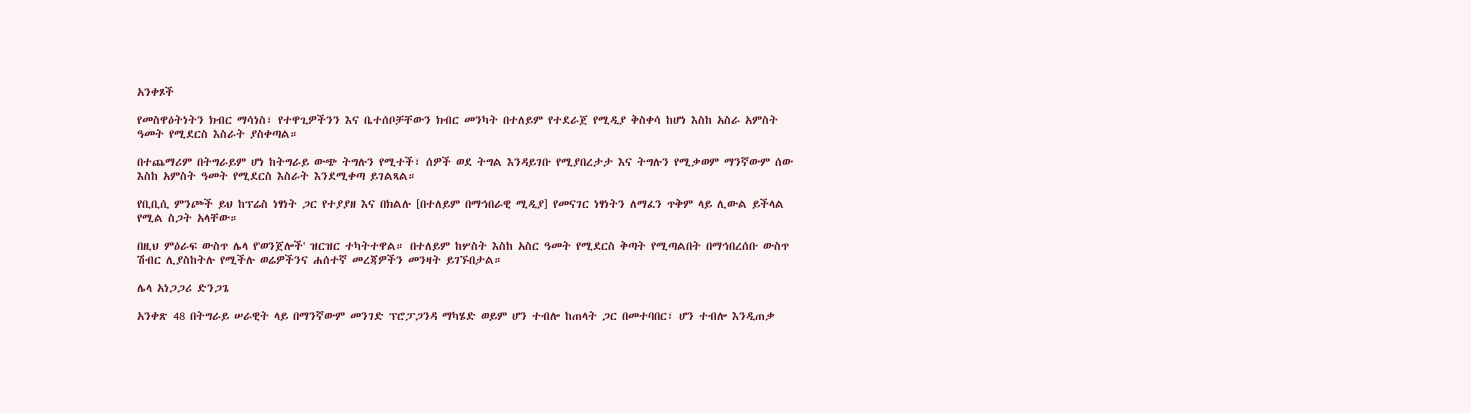አንቀጾች

የመስዋዕትነትን ክብር ማሳነስ፣ የተዋጊዎችንን እና ቤተሰቦቻቸውን ክብር መንካት በተለይም የተደራጀ የሚዲያ ቅስቀሳ ከሆነ እስከ አስራ አምስት ዓመት የሚደርስ እስራት ያስቀጣል።

በተጨማሪም በትግራይም ሆነ ከትግራይ ውጭ ትግሉን የሚተች፣ ሰዎች ወደ ትግል እንዳይገቡ የሚያበረታታ እና ትግሉን የሚቃወም ማንኛውም ሰው እስከ አምስት ዓመት የሚደርስ እስራት እንደሚቀጣ ይገልጻል።

የቢቢሲ ምንጮች ይህ ከፕሬስ ነፃነት ጋር የተያያዘ እና በክልሉ [በተለይም በማኅበራዊ ሚዲያ] የመናገር ነፃነትን ለማፈን ጥቅም ላይ ሊውል ይችላል የሚል ስጋት አላቸው።

በዚህ ምዕራፍ ውስጥ ሌላ የ'ወንጀሎች' ዝርዝር ተካትተዋል። በተለይም ከሦስት እስከ አስር ዓመት የሚደርስ ቅጣት የሚጣልበት በማኅበረሰቡ ውስጥ ሽብር ሊያስከትሉ የሚችሉ ወሬዎችንና ሐሰተኛ መረጃዎችን መንዛት ይገኙበታል።

ሌላ አነጋጋሪ ድንጋጌ

አንቀጽ 48 በትግራይ ሠራዊት ላይ በማንኛውም መንገድ ፕሮፓጋንዳ ማካሄድ ወይም ሆን ተብሎ ከጠላት ጋር በመተባበር፣ ሆን ተብሎ እንዲጠቃ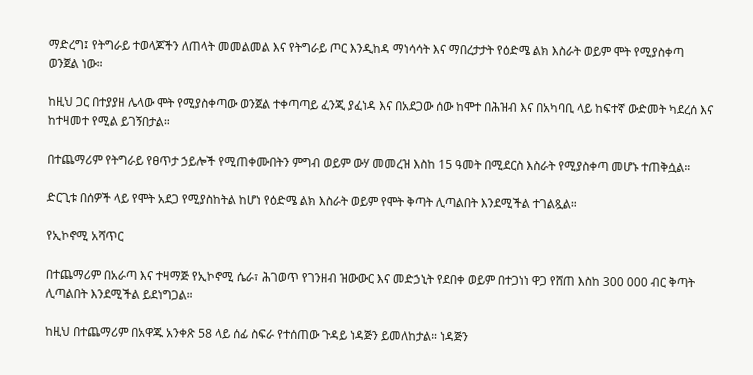ማድረግ፤ የትግራይ ተወላጆችን ለጠላት መመልመል እና የትግራይ ጦር እንዲከዳ ማነሳሳት እና ማበረታታት የዕድሜ ልክ እስራት ወይም ሞት የሚያስቀጣ ወንጀል ነው።

ከዚህ ጋር በተያያዘ ሌላው ሞት የሚያስቀጣው ወንጀል ተቀጣጣይ ፈንጂ ያፈነዳ እና በአደጋው ሰው ከሞተ በሕዝብ እና በአካባቢ ላይ ከፍተኛ ውድመት ካደረሰ እና ከተዛመተ የሚል ይገኝበታል።

በተጨማሪም የትግራይ የፀጥታ ኃይሎች የሚጠቀሙበትን ምግብ ወይም ውሃ መመረዝ እስከ 15 ዓመት በሚደርስ እስራት የሚያስቀጣ መሆኑ ተጠቅሷል።

ድርጊቱ በሰዎች ላይ የሞት አደጋ የሚያስከትል ከሆነ የዕድሜ ልክ እስራት ወይም የሞት ቅጣት ሊጣልበት እንደሚችል ተገልጿል።

የኢኮኖሚ አሻጥር

በተጨማሪም በአራጣ እና ተዛማጅ የኢኮኖሚ ሴራ፣ ሕገወጥ የገንዘብ ዝውውር እና መድኃኒት የደበቀ ወይም በተጋነነ ዋጋ የሸጠ እስከ 300 000 ብር ቅጣት ሊጣልበት እንደሚችል ይደነግጋል።

ከዚህ በተጨማሪም በአዋጁ አንቀጽ 58 ላይ ሰፊ ስፍራ የተሰጠው ጉዳይ ነዳጅን ይመለከታል። ነዳጅን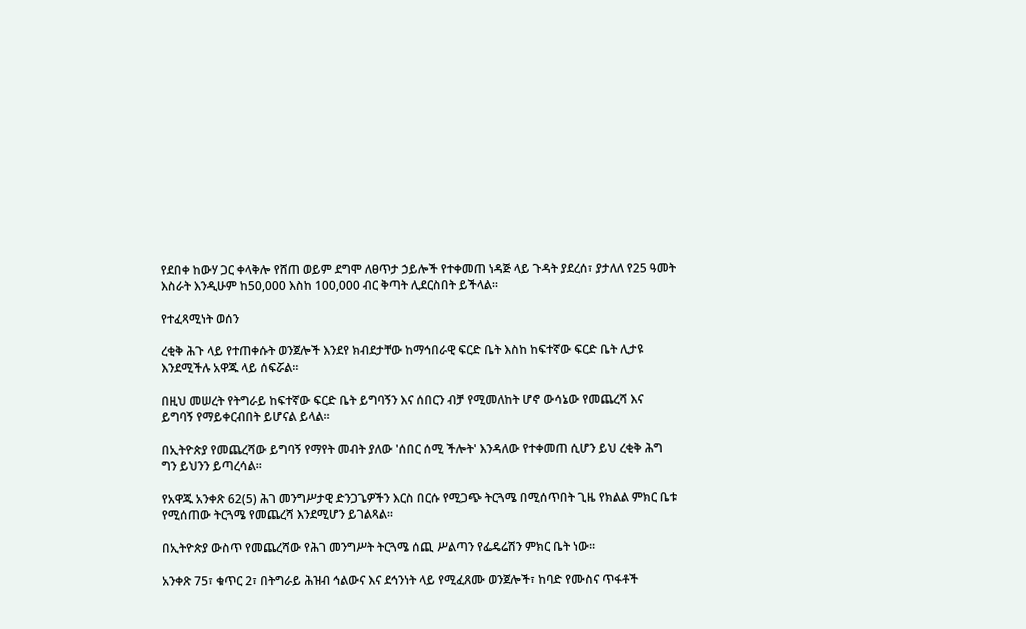የደበቀ ከውሃ ጋር ቀላቅሎ የሸጠ ወይም ደግሞ ለፀጥታ ኃይሎች የተቀመጠ ነዳጅ ላይ ጉዳት ያደረሰ፣ ያታለለ የ25 ዓመት እስራት እንዲሁም ከ50,000 እስከ 100,000 ብር ቅጣት ሊደርስበት ይችላል።

የተፈጻሚነት ወሰን

ረቂቅ ሕጉ ላይ የተጠቀሱት ወንጀሎች እንደየ ክብደታቸው ከማኅበራዊ ፍርድ ቤት እስከ ከፍተኛው ፍርድ ቤት ሊታዩ እንደሚችሉ አዋጁ ላይ ሰፍሯል።

በዚህ መሠረት የትግራይ ከፍተኛው ፍርድ ቤት ይግባኝን እና ሰበርን ብቻ የሚመለከት ሆኖ ውሳኔው የመጨረሻ እና ይግባኝ የማይቀርብበት ይሆናል ይላል።

በኢትዮጵያ የመጨረሻው ይግባኝ የማየት መብት ያለው 'ሰበር ሰሚ ችሎት' እንዳለው የተቀመጠ ሲሆን ይህ ረቂቅ ሕግ ግን ይህንን ይጣረሳል።

የአዋጁ አንቀጽ 62(5) ሕገ መንግሥታዊ ድንጋጌዎችን እርስ በርሱ የሚጋጭ ትርጓሜ በሚሰጥበት ጊዜ የክልል ምክር ቤቱ የሚሰጠው ትርጓሜ የመጨረሻ እንደሚሆን ይገልጻል።

በኢትዮጵያ ውስጥ የመጨረሻው የሕገ መንግሥት ትርጓሜ ሰጪ ሥልጣን የፌዴሬሽን ምክር ቤት ነው።

አንቀጽ 75፣ ቁጥር 2፣ በትግራይ ሕዝብ ኅልውና እና ደኅንነት ላይ የሚፈጸሙ ወንጀሎች፣ ከባድ የሙስና ጥፋቶች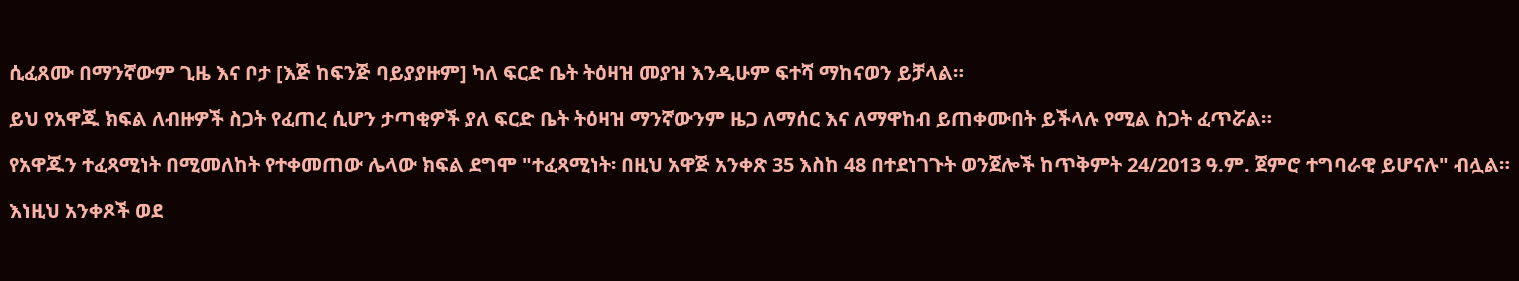ሲፈጸሙ በማንኛውም ጊዜ እና ቦታ [እጅ ከፍንጅ ባይያያዙም] ካለ ፍርድ ቤት ትዕዛዝ መያዝ እንዲሁም ፍተሻ ማከናወን ይቻላል።

ይህ የአዋጁ ክፍል ለብዙዎች ስጋት የፈጠረ ሲሆን ታጣቂዎች ያለ ፍርድ ቤት ትዕዛዝ ማንኛውንም ዜጋ ለማሰር እና ለማዋከብ ይጠቀሙበት ይችላሉ የሚል ስጋት ፈጥሯል።

የአዋጁን ተፈጻሚነት በሚመለከት የተቀመጠው ሌላው ክፍል ደግሞ "ተፈጻሚነት፡ በዚህ አዋጅ አንቀጽ 35 እስከ 48 በተደነገጉት ወንጀሎች ከጥቅምት 24/2013 ዓ.ም. ጀምሮ ተግባራዊ ይሆናሉ" ብሏል።

እነዚህ አንቀጾች ወደ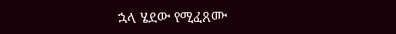ኋላ ሄደው የሚፈጸሙ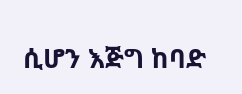ሲሆን እጅግ ከባድ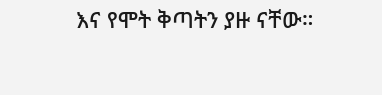እና የሞት ቅጣትን ያዙ ናቸው።